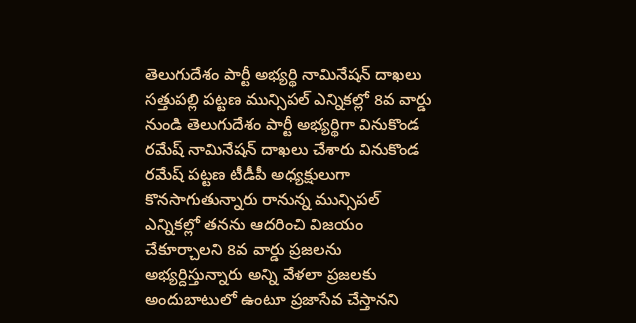తెలుగుదేశం పార్టీ అభ్యర్థి నామినేషన్ దాఖలు
సత్తుపల్లి పట్టణ మున్సిపల్ ఎన్నికల్లో 8వ వార్డు నుండి తెలుగుదేశం పార్టీ అభ్యర్థిగా వినుకొండ రమేష్ నామినేషన్ దాఖలు చేశారు వినుకొండ రమేష్ పట్టణ టీడీపీ అధ్యక్షులుగా కొనసాగుతున్నారు రానున్న మున్సిపల్ ఎన్నికల్లో తనను ఆదరించి విజయం చేకూర్చాలని 8వ వార్డు ప్రజలను అభ్యర్దిస్తున్నారు అన్ని వేళలా ప్రజలకు అందుబాటులో ఉంటూ ప్రజాసేవ చేస్తానని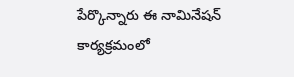పేర్కొన్నారు ఈ నామినేషన్ కార్యక్రమంలో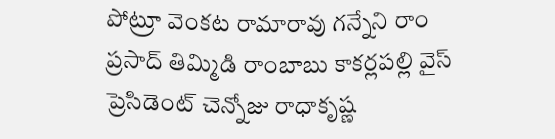పోట్రూ వెంకట రామారావు గన్నేని రాం ప్రసాద్ తిమ్మిడి రాంబాబు కాకర్లపల్లి వైస్ ప్రెసిడెంట్ చెన్నోజు రాధాకృష్ణ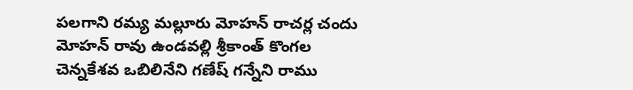పలగాని రమ్య మల్లూరు మోహన్ రాచర్ల చందు మోహన్ రావు ఉండవల్లి శ్రీకాంత్ కొంగల చెన్నకేశవ ఒబిలినేని గణేష్ గన్నేని రాము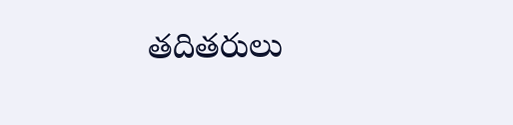తదితరులు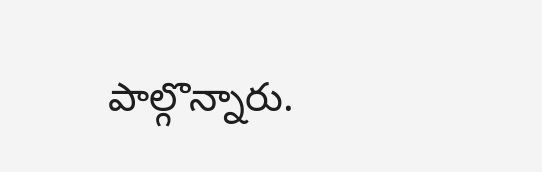పాల్గొన్నారు.